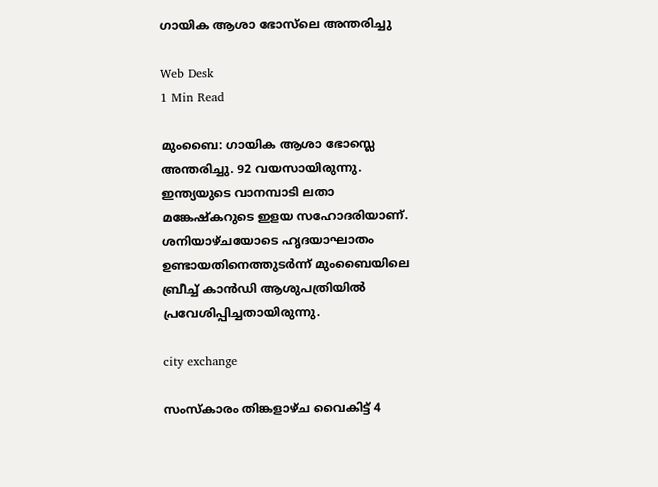ഗായിക ആശാ ഭോസ്‌ലെ അന്തരിച്ചു

Web Desk
1 Min Read

മുംബൈ: ഗായിക ആശാ ഭോസ്ലെ അന്തരിച്ചു. 92 വയസായിരുന്നു. ഇന്ത്യയുടെ വാനമ്പാടി ലതാ മങ്കേഷ്‌കറുടെ ഇളയ സഹോദരിയാണ്. ശനിയാഴ്ചയോടെ ഹൃദയാഘാതം ഉണ്ടായതിനെത്തുടര്‍ന്ന് മുംബൈയിലെ ബ്രീച്ച് കാന്‍ഡി ആശുപത്രിയില്‍ പ്രവേശിപ്പിച്ചതായിരുന്നു.

city exchange

സംസ്‌കാരം തിങ്കളാഴ്ച വൈകിട്ട് 4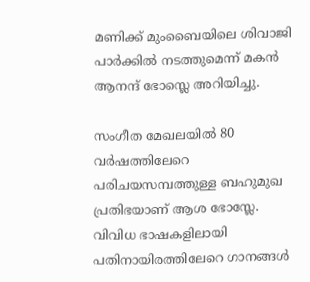മണിക്ക് മുംബൈയിലെ ശിവാജി പാര്‍ക്കില്‍ നടത്തുമെന്ന് മകന്‍ ആനന്ദ് ഭോസ്ലെ അറിയിച്ചു.

സംഗീത മേഖലയില്‍ 80 വര്‍ഷത്തിലേറെ പരിചയസമ്പത്തുള്ള ബഹുമുഖ പ്രതിഭയാണ് ആശ ഭോസ്ലേ. വിവിധ ഭാഷകളിലായി പതിനായിരത്തിലേറെ ഗാനങ്ങള്‍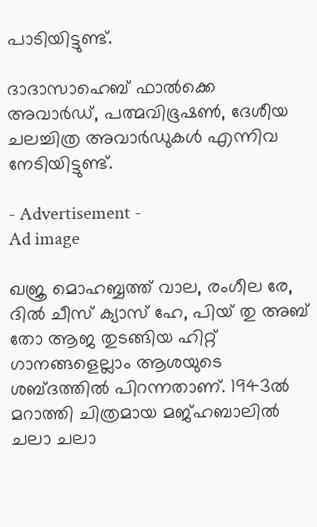പാടിയിട്ടുണ്ട്.

ദാദാസാഹെബ് ഫാല്‍ക്കെ അവാര്‍ഡ്, പത്മവിഭൂഷണ്‍, ദേശീയ ചലച്ചിത്ര അവാര്‍ഡുകള്‍ എന്നിവ നേടിയിട്ടുണ്ട്.

- Advertisement -
Ad image

ഖജ്ര മൊഹബ്ബത്ത് വാല, രംഗീല രേ, ദില്‍ ചീസ് ക്യാസ് ഹേ, പിയ് തു അബ് തോ ആജ തുടങ്ങിയ ഹിറ്റ് ഗാനങ്ങളെല്ലാം ആശയുടെ ശബ്ദത്തില്‍ പിറന്നതാണ്. 1943ല്‍ മറാത്തി ചിത്രമായ മജ്ഹബാലില്‍ ചലാ ചലാ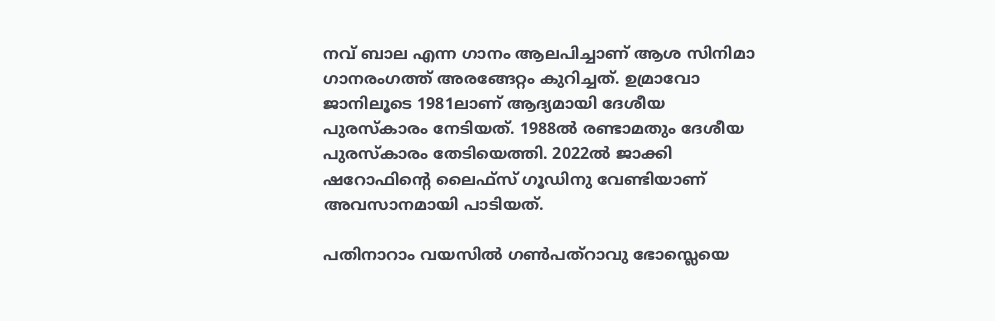നവ് ബാല എന്ന ഗാനം ആലപിച്ചാണ് ആശ സിനിമാ ഗാനരംഗത്ത് അരങ്ങേറ്റം കുറിച്ചത്. ഉമ്രാവോ ജാനിലൂടെ 1981ലാണ് ആദ്യമായി ദേശീയ പുരസ്‌കാരം നേടിയത്. 1988ല്‍ രണ്ടാമതും ദേശീയ പുരസ്‌കാരം തേടിയെത്തി. 2022ല്‍ ജാക്കി ഷറോഫിന്റെ ലൈഫ്‌സ് ഗൂഡിനു വേണ്ടിയാണ് അവസാനമായി പാടിയത്.

പതിനാറാം വയസില്‍ ഗണ്‍പത്‌റാവു ഭോസ്ലെയെ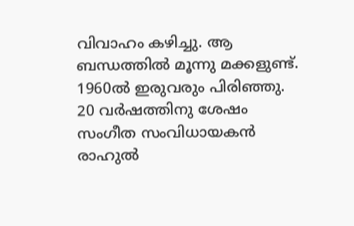വിവാഹം കഴിച്ചു. ആ ബന്ധത്തില്‍ മൂന്നു മക്കളുണ്ട്. 1960ല്‍ ഇരുവരും പിരിഞ്ഞു. 20 വര്‍ഷത്തിനു ശേഷം സംഗീത സംവിധായകന്‍ രാഹുല്‍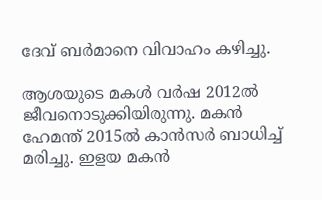ദേവ് ബര്‍മാനെ വിവാഹം കഴിച്ചു.

ആശയുടെ മകള്‍ വര്‍ഷ 2012ല്‍ ജീവനൊടുക്കിയിരുന്നു. മകന്‍ ഹേമന്ത് 2015ല്‍ കാന്‍സര്‍ ബാധിച്ച് മരിച്ചു. ഇളയ മകന്‍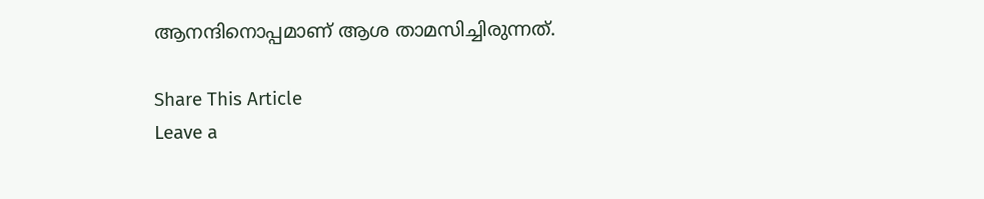ആനന്ദിനൊപ്പമാണ് ആശ താമസിച്ചിരുന്നത്.

Share This Article
Leave a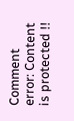Comment
error: Content is protected !!